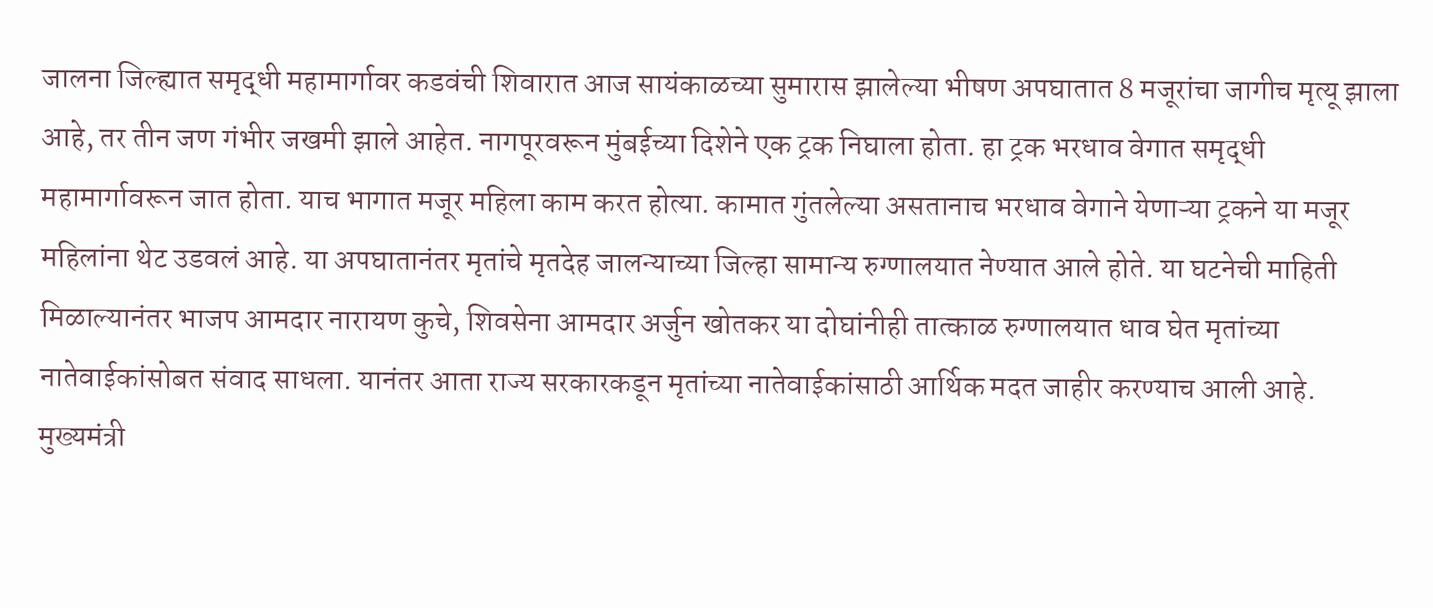जालना जिल्ह्यात समृद्धी महामार्गावर कडवंची शिवारात आज सायंकाळच्या सुमारास झालेल्या भीषण अपघातात 8 मजूरांचा जागीच मृत्यू झाला आहे, तर तीन जण गंभीर जखमी झाले आहेत. नागपूरवरून मुंबईच्या दिशेने एक ट्रक निघाला होता. हा ट्रक भरधाव वेगात समृद्धी महामार्गावरून जात होता. याच भागात मजूर महिला काम करत होत्या. कामात गुंतलेल्या असतानाच भरधाव वेगाने येणाऱ्या ट्रकने या मजूर महिलांना थेट उडवलं आहे. या अपघातानंतर मृतांचे मृतदेह जालन्याच्या जिल्हा सामान्य रुग्णालयात नेण्यात आले होते. या घटनेची माहिती मिळाल्यानंतर भाजप आमदार नारायण कुचे, शिवसेना आमदार अर्जुन खोतकर या दोघांनीही तात्काळ रुग्णालयात धाव घेत मृतांच्या नातेवाईकांसोबत संवाद साधला. यानंतर आता राज्य सरकारकडून मृतांच्या नातेवाईकांसाठी आर्थिक मदत जाहीर करण्याच आली आहे.
मुख्यमंत्री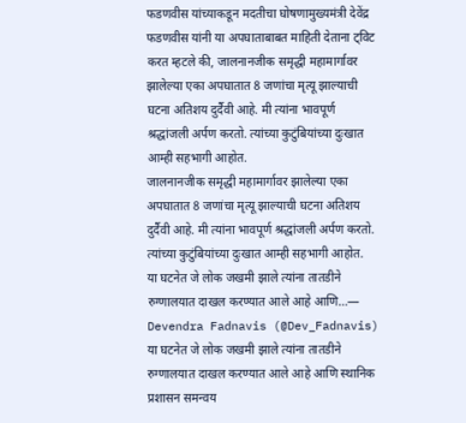फडणवीस यांच्याकडून मदतीचा घोषणामुख्यमंत्री देवेंद्र फडणवीस यांनी या अपघाताबाबत माहिती देताना ट्विट करत म्हटले की, जालनानजीक समृद्धी महामार्गावर झालेल्या एका अपघातात 8 जणांचा मृत्यू झाल्याची घटना अतिशय दुर्दैवी आहे. मी त्यांना भावपूर्ण श्रद्धांजली अर्पण करतो. त्यांच्या कुटुंबियांच्या दुःखात आम्ही सहभागी आहोत.
जालनानजीक समृद्धी महामार्गावर झालेल्या एका अपघातात 8 जणांचा मृत्यू झाल्याची घटना अतिशय दुर्दैवी आहे. मी त्यांना भावपूर्ण श्रद्धांजली अर्पण करतो. त्यांच्या कुटुंबियांच्या दुःखात आम्ही सहभागी आहोत.
या घटनेत जे लोक जखमी झाले त्यांना तातडीने रुग्णालयात दाखल करण्यात आले आहे आणि…— Devendra Fadnavis (@Dev_Fadnavis)
या घटनेत जे लोक जखमी झाले त्यांना तातडीने रुग्णालयात दाखल करण्यात आले आहे आणि स्थानिक प्रशासन समन्वय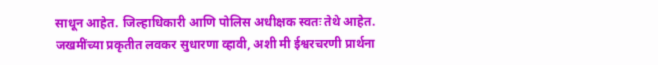साधून आहेत. जिल्हाधिकारी आणि पोलिस अधीक्षक स्वतः तेथे आहेत. जखमींच्या प्रकृतीत लवकर सुधारणा व्हावी, अशी मी ईश्वरचरणी प्रार्थना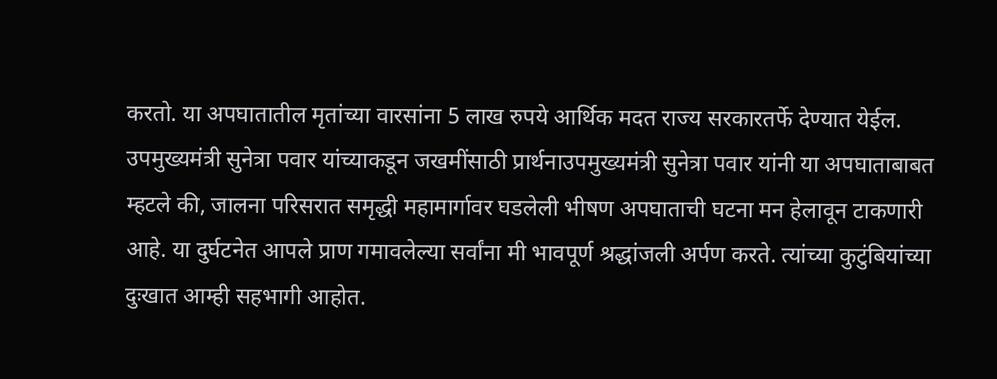करतो. या अपघातातील मृतांच्या वारसांना 5 लाख रुपये आर्थिक मदत राज्य सरकारतर्फे देण्यात येईल.
उपमुख्यमंत्री सुनेत्रा पवार यांच्याकडून जखमींसाठी प्रार्थनाउपमुख्यमंत्री सुनेत्रा पवार यांनी या अपघाताबाबत म्हटले की, जालना परिसरात समृद्धी महामार्गावर घडलेली भीषण अपघाताची घटना मन हेलावून टाकणारी आहे. या दुर्घटनेत आपले प्राण गमावलेल्या सर्वांना मी भावपूर्ण श्रद्धांजली अर्पण करते. त्यांच्या कुटुंबियांच्या दुःखात आम्ही सहभागी आहोत.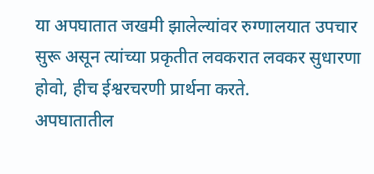या अपघातात जखमी झालेल्यांवर रुग्णालयात उपचार सुरू असून त्यांच्या प्रकृतीत लवकरात लवकर सुधारणा होवो, हीच ईश्वरचरणी प्रार्थना करते.
अपघातातील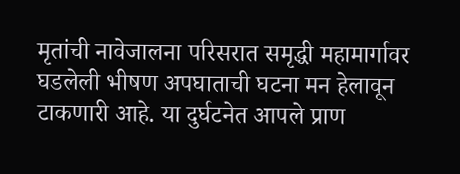मृतांची नावेजालना परिसरात समृद्धी महामार्गावर घडलेली भीषण अपघाताची घटना मन हेलावून टाकणारी आहे. या दुर्घटनेत आपले प्राण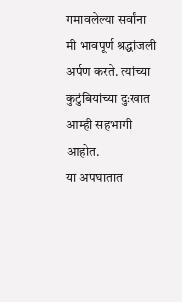गमावलेल्या सर्वांना मी भावपूर्ण श्रद्धांजली अर्पण करते. त्यांच्या कुटुंबियांच्या दुःखात आम्ही सहभागी आहोत.
या अपघातात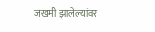जखमी झालेल्यांवर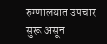रुग्णालयात उपचार सुरू असून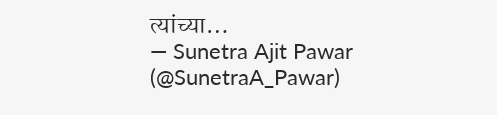त्यांच्या…
— Sunetra Ajit Pawar (@SunetraA_Pawar)